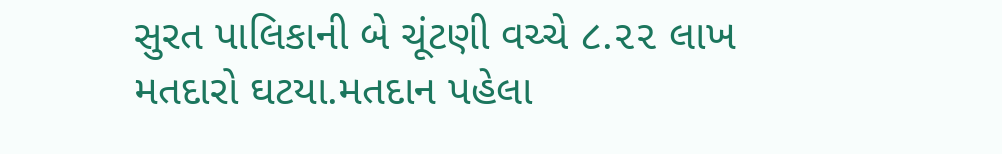સુરત પાલિકાની બે ચૂંટણી વચ્ચે ૮.૨૨ લાખ મતદારો ઘટયા.મતદાન પહેલા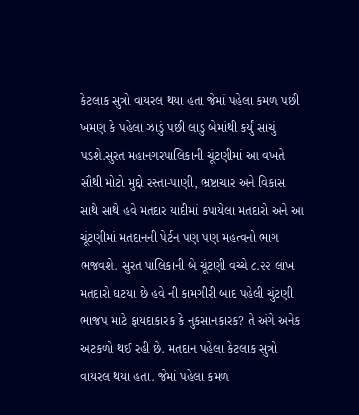કેટલાક સુત્રો વાયરલ થયા હતા જેમાં પહેલા કમળ પછી ખમણ કે પહેલા ઝાડું પછી લાડુ બેમાંથી કર્યું સાચું પડશે.સુરત મહાનગરપાલિકાની ચૂંટણીમાં આ વખતે સૌથી મોટો મુદ્દો રસ્તા-પાણી, ભ્રષ્ટાચાર અને વિકાસ સાથે સાથે હવે મતદાર યાદીમાં કપાયેલા મતદારો અને આ ચૂંટણીમાં મતદાનની પેર્ટન પણ પણ મહત્વનો ભાગ ભજવશે. સુરત પાલિકાની બે ચૂંટણી વચ્ચે ૮.૨૨ લાખ મતદારો ઘટયા છે હવે ની કામગીરી બાદ પહેલી ચુંટણી ભાજપ માટે ફાયદાકારક કે નુકસાનકારક? તે અંગે અનેક અટકળો થઈ રહી છે. મતદાન પહેલા કેટલાક સુત્રો વાયરલ થયા હતા. જેમાં પહેલા કમળ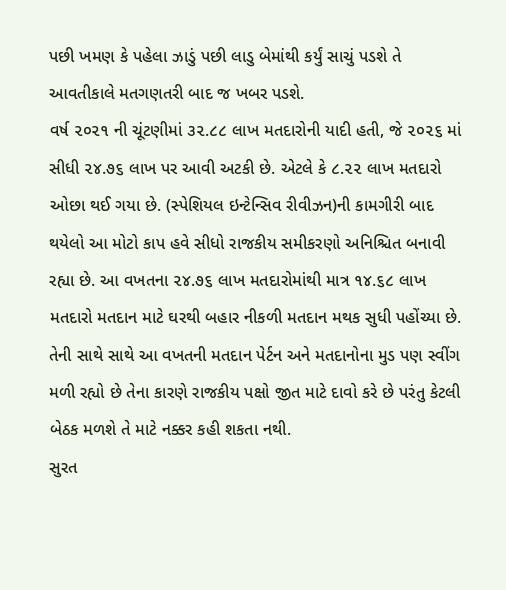પછી ખમણ કે પહેલા ઝાડું પછી લાડુ બેમાંથી કર્યું સાચું પડશે તે આવતીકાલે મતગણતરી બાદ જ ખબર પડશે.
વર્ષ ૨૦૨૧ ની ચૂંટણીમાં ૩૨.૮૮ લાખ મતદારોની યાદી હતી, જે ૨૦૨૬ માં સીધી ૨૪.૭૬ લાખ પર આવી અટકી છે. એટલે કે ૮.૨૨ લાખ મતદારો ઓછા થઈ ગયા છે. (સ્પેશિયલ ઇન્ટેન્સિવ રીવીઝન)ની કામગીરી બાદ થયેલો આ મોટો કાપ હવે સીધો રાજકીય સમીકરણો અનિશ્ચિત બનાવી રહ્યા છે. આ વખતના ૨૪.૭૬ લાખ મતદારોમાંથી માત્ર ૧૪.૬૮ લાખ મતદારો મતદાન માટે ઘરથી બહાર નીકળી મતદાન મથક સુધી પહોંચ્યા છે. તેની સાથે સાથે આ વખતની મતદાન પેર્ટન અને મતદાનોના મુડ પણ સ્વીંગ મળી રહ્યો છે તેના કારણે રાજકીય પક્ષો જીત માટે દાવો કરે છે પરંતુ કેટલી બેઠક મળશે તે માટે નક્કર કહી શકતા નથી.
સુરત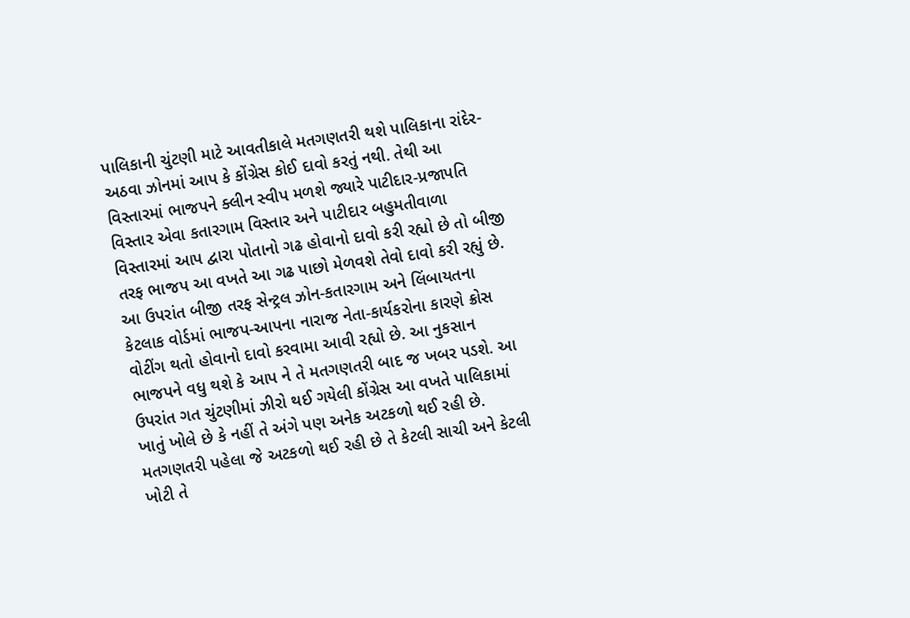પાલિકાની ચુંટણી માટે આવતીકાલે મતગણતરી થશે પાલિકાના રાંદેર-અઠવા ઝોનમાં આપ કે કોંગ્રેસ કોઈ દાવો કરતું નથી. તેથી આ વિસ્તારમાં ભાજપને ક્લીન સ્વીપ મળશે જ્યારે પાટીદાર-પ્રજાપતિ વિસ્તાર એવા કતારગામ વિસ્તાર અને પાટીદાર બહુમતીવાળા વિસ્તારમાં આપ દ્વારા પોતાનો ગઢ હોવાનો દાવો કરી રહ્યો છે તો બીજી તરફ ભાજપ આ વખતે આ ગઢ પાછો મેળવશે તેવો દાવો કરી રહ્યું છે.
આ ઉપરાંત બીજી તરફ સેન્ટ્રલ ઝોન-કતારગામ અને લિંબાયતના કેટલાક વોર્ડમાં ભાજપ-આપના નારાજ નેતા-કાર્યકરોના કારણે ક્રોસ વોટીંગ થતો હોવાનો દાવો કરવામા આવી રહ્યો છે. આ નુકસાન ભાજપને વધુ થશે કે આપ ને તે મતગણતરી બાદ જ ખબર પડશે. આ ઉપરાંત ગત ચુંટણીમાં ઝીરો થઈ ગયેલી કોંગ્રેસ આ વખતે પાલિકામાં ખાતું ખોલે છે કે નહીં તે અંગે પણ અનેક અટકળો થઈ રહી છે. મતગણતરી પહેલા જે અટકળો થઈ રહી છે તે કેટલી સાચી અને કેટલી ખોટી તે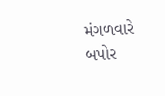મંગળવારે બપોર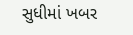સુધીમાં ખબર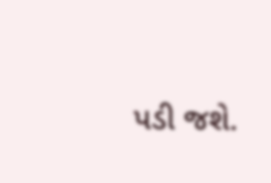પડી જશે.